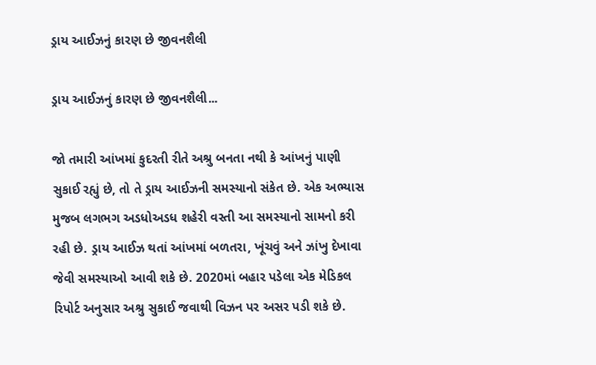ડ્રાય આઈઝનું કારણ છે જીવનશૈલી

ડ્રાય આઈઝનું કારણ છે જીવનશૈલી...

જો તમારી આંખમાં કુદરતી રીતે અશ્રુ બનતા નથી કે આંખનું પાણી સુકાઈ રહ્યું છે, તો તે ડ્રાય આઈઝની સમસ્યાનો સંકેત છે. એક અભ્યાસ મુજબ લગભગ અડધોઅડધ શહેરી વસ્તી આ સમસ્યાનો સામનો કરી રહી છે. ડ્રાય આઈઝ થતાં આંખમાં બળતરા, ખૂંચવું અને ઝાંખુ દેખાવા જેવી સમસ્યાઓ આવી શકે છે. 2020માં બહાર પડેલા એક મેડિકલ રિપોર્ટ અનુસાર અશ્રુ સુકાઈ જવાથી વિઝન પર અસર પડી શકે છે.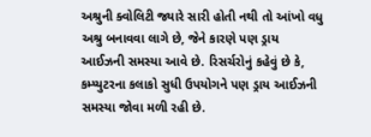અશ્રુની ક્વોલિટી જ્યારે સારી હોતી નથી તો આંખો વધુ અશ્રુ બનાવવા લાગે છે, જેને કારણે પણ ડ્રાય આઈઝની સમસ્યા આવે છે. રિસર્ચરોનું કહેવું છે કે, કમ્પ્યુટરના કલાકો સુધી ઉપયોગને પણ ડ્રાય આઈઝની સમસ્યા જોવા મળી રહી છે.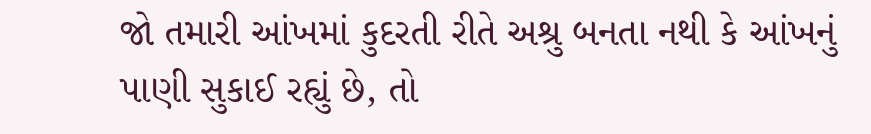જો તમારી આંખમાં કુદરતી રીતે અશ્રુ બનતા નથી કે આંખનું પાણી સુકાઈ રહ્યું છે, તો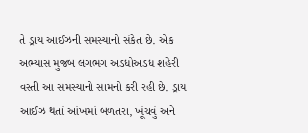તે ડ્રાય આઈઝની સમસ્યાનો સંકેત છે. એક અભ્યાસ મુજબ લગભગ અડધોઅડધ શહેરી વસ્તી આ સમસ્યાનો સામનો કરી રહી છે. ડ્રાય આઈઝ થતાં આંખમાં બળતરા, ખૂંચવું અને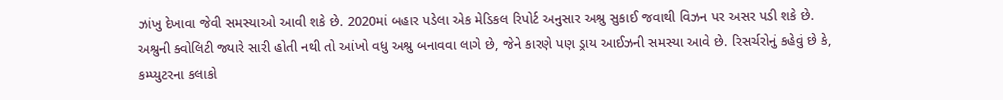ઝાંખુ દેખાવા જેવી સમસ્યાઓ આવી શકે છે. 2020માં બહાર પડેલા એક મેડિકલ રિપોર્ટ અનુસાર અશ્રુ સુકાઈ જવાથી વિઝન પર અસર પડી શકે છે. અશ્રુની ક્વોલિટી જ્યારે સારી હોતી નથી તો આંખો વધુ અશ્રુ બનાવવા લાગે છે, જેને કારણે પણ ડ્રાય આઈઝની સમસ્યા આવે છે. રિસર્ચરોનું કહેવું છે કે, કમ્પ્યુટરના કલાકો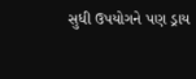સુધી ઉપયોગને પણ ડ્રાય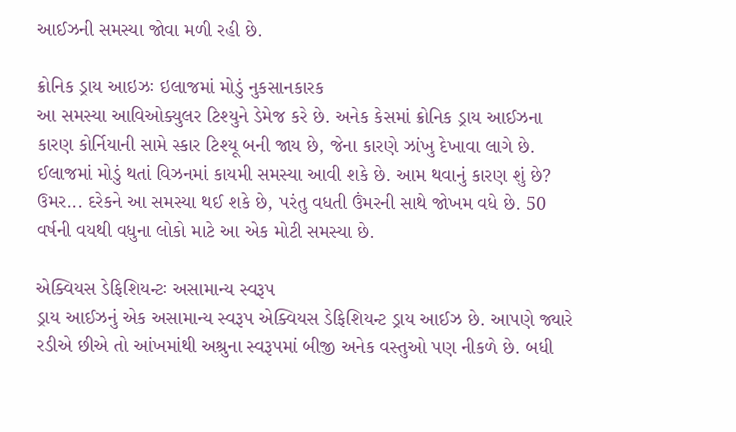આઈઝની સમસ્યા જોવા મળી રહી છે.

ક્રોનિક ડ્રાય આઇઝઃ ઇલાજમાં મોડું નુકસાનકારક
આ સમસ્યા આવિઓક્યુલર ટિશ્યુને ડેમેજ કરે છે. અનેક કેસમાં ક્રોનિક ડ્રાય આઈઝના કારણ કોર્નિયાની સામે સ્કાર ટિશ્યૂ બની જાય છે, જેના કારણે ઝાંખુ દેખાવા લાગે છે. ઈલાજમાં મોડું થતાં વિઝનમાં કાયમી સમસ્યા આવી શકે છે. આમ થવાનું કારણ શું છે? ઉમર... દરેકને આ સમસ્યા થઈ શકે છે, પરંતુ વધતી ઉંમરની સાથે જોખમ વધે છે. 50 વર્ષની વયથી વધુના લોકો માટે આ એક મોટી સમસ્યા છે.

એક્વિયસ ડેફિશિયન્ટઃ અસામાન્ય સ્વરૂપ
ડ્રાય આઈઝનું એક અસામાન્ય સ્વરૂપ એક્વિયસ ડેફિશિયન્ટ ડ્રાય આઈઝ છે. આપણે જ્યારે રડીએ છીએ તો આંખમાંથી અશ્રુના સ્વરૂપમાં બીજી અનેક વસ્તુઓ પણ નીકળે છે. બધી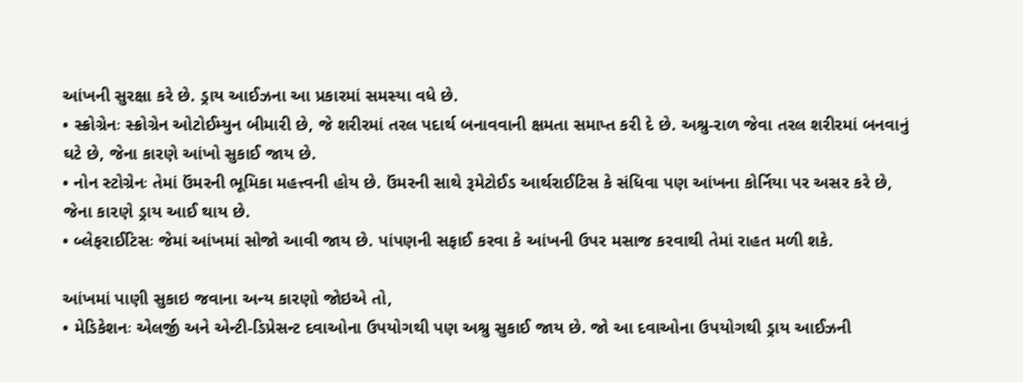આંખની સુરક્ષા કરે છે. ડ્રાય આઈઝના આ પ્રકારમાં સમસ્યા વધે છે.
• સ્ક્રોગ્રેનઃ સ્ક્રોગ્રેન ઓટોઈમ્યુન બીમારી છે, જે શરીરમાં તરલ પદાર્થ બનાવવાની ક્ષમતા સમાપ્ત કરી દે છે. અશ્રુ-રાળ જેવા તરલ શરીરમાં બનવાનું ઘટે છે, જેના કારણે આંખો સુકાઈ જાય છે.
• નોન સ્ટોગ્રેનઃ તેમાં ઉંમરની ભૂમિકા મહત્ત્વની હોય છે. ઉંમરની સાથે રૂમેટોઈડ આર્થરાઈટિસ કે સંધિવા પણ આંખના કોર્નિયા પર અસર કરે છે, જેના કા૨ણે ડ્રાય આઈ થાય છે.
• બ્લેફરાઈટિસઃ જેમાં આંખમાં સોજો આવી જાય છે. પાંપણની સફાઈ કરવા કે આંખની ઉપર મસાજ કરવાથી તેમાં રાહત મળી શકે.

આંખમાં પાણી સુકાઇ જવાના અન્ય કારણો જોઇએ તો,
• મેડિકેશનઃ એલર્જી અને એન્ટી-ડિપ્રેસન્ટ દવાઓના ઉપયોગથી પણ અશ્રુ સુકાઈ જાય છે. જો આ દવાઓના ઉપયોગથી ડ્રાય આઈઝની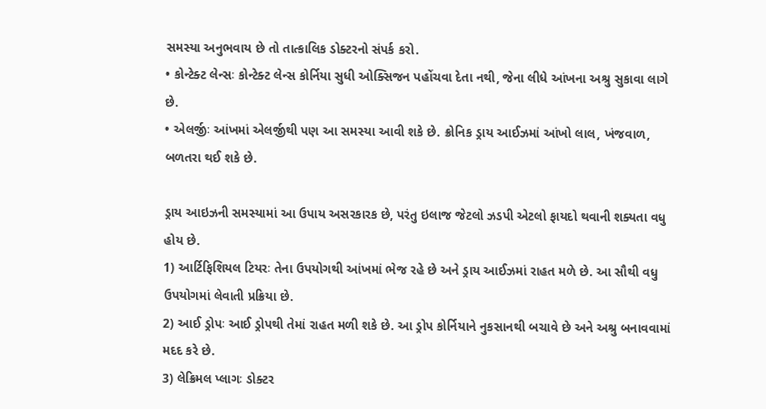સમસ્યા અનુભવાય છે તો તાત્કાલિક ડોક્ટરનો સંપર્ક કરો.
• કોન્ટેક્ટ લેન્સઃ કોન્ટેક્ટ લેન્સ કોર્નિયા સુધી ઓક્સિજન પહોંચવા દેતા નથી, જેના લીધે આંખના અશ્રુ સુકાવા લાગે છે.
• એલર્જીઃ આંખમાં એલર્જીથી પણ આ સમસ્યા આવી શકે છે. ક્રોનિક ડ્રાય આઈઝમાં આંખો લાલ, ખંજવાળ, બળતરા થઈ શકે છે.

ડ્રાય આઇઝની સમસ્યામાં આ ઉપાય અસરકારક છે, પરંતુ ઇલાજ જેટલો ઝડપી એટલો ફાયદો થવાની શક્યતા વધુ હોય છે.
1) આર્ટિફિશિયલ ટિયરઃ તેના ઉપયોગથી આંખમાં ભેજ રહે છે અને ડ્રાય આઈઝમાં રાહત મળે છે. આ સૌથી વધુ ઉપયોગમાં લેવાતી પ્રક્રિયા છે.
2) આઈ ડ્રોપઃ આઈ ડ્રોપથી તેમાં રાહત મળી શકે છે. આ ડ્રોપ કોર્નિયાને નુકસાનથી બચાવે છે અને અશ્રુ બનાવવામાં મદદ કરે છે.
3) લેક્રિમલ પ્લાગઃ ડોક્ટર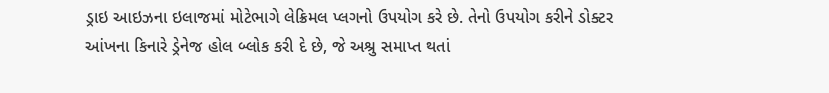ડ્રાઇ આઇઝના ઇલાજમાં મોટેભાગે લેક્રિમલ પ્લગનો ઉપયોગ કરે છે. તેનો ઉપયોગ કરીને ડોક્ટર આંખના કિનારે ડ્રેનેજ હોલ બ્લોક કરી દે છે, જે અશ્રુ સમાપ્ત થતાં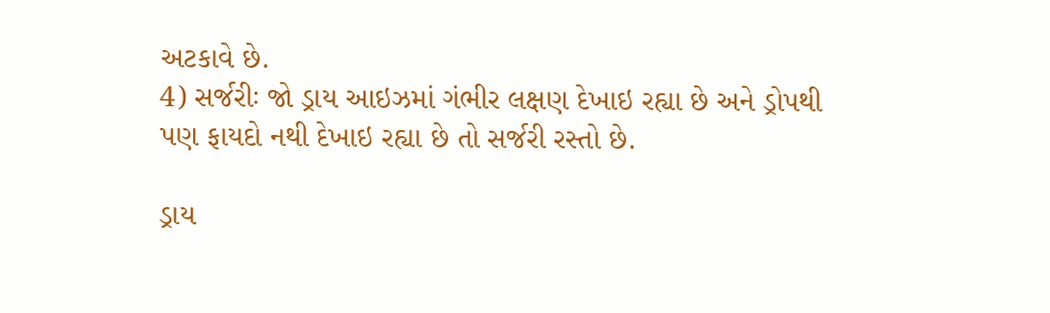અટકાવે છે.
4) સર્જરીઃ જો ડ્રાય આઇઝમાં ગંભીર લક્ષણ દેખાઇ રહ્યા છે અને ડ્રોપથી પણ ફાયદો નથી દેખાઇ રહ્યા છે તો સર્જરી રસ્તો છે.

ડ્રાય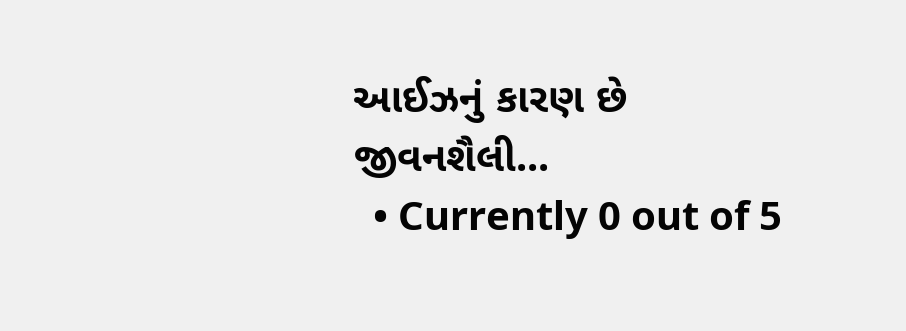આઈઝનું કારણ છે જીવનશૈલી...
  • Currently 0 out of 5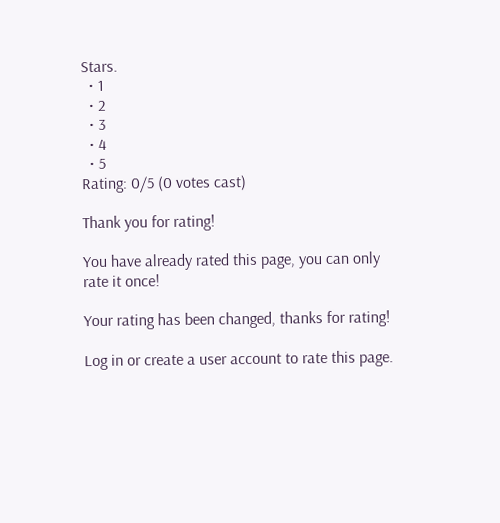Stars.
  • 1
  • 2
  • 3
  • 4
  • 5
Rating: 0/5 (0 votes cast)

Thank you for rating!

You have already rated this page, you can only rate it once!

Your rating has been changed, thanks for rating!

Log in or create a user account to rate this page.